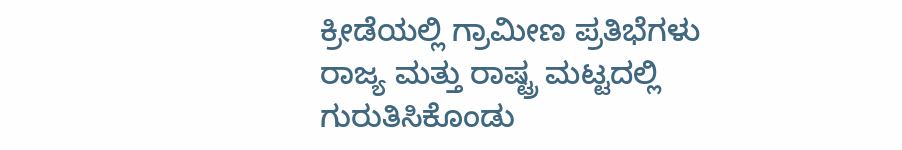ಕ್ರೀಡೆಯಲ್ಲಿ ಗ್ರಾಮೀಣ ಪ್ರತಿಭೆಗಳು ರಾಜ್ಯ ಮತ್ತು ರಾಷ್ಟ್ರ ಮಟ್ಟದಲ್ಲಿ ಗುರುತಿಸಿಕೊಂಡು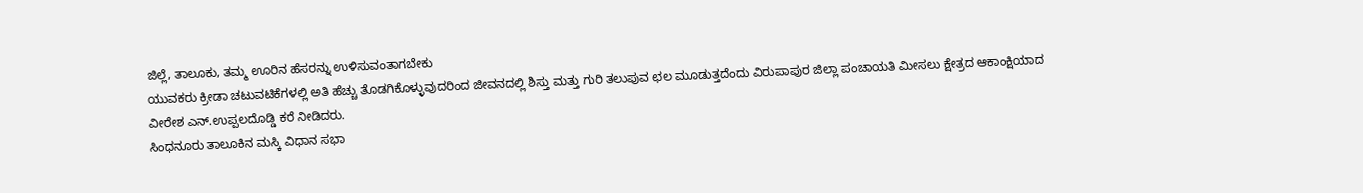ಜಿಲ್ಲೆ, ತಾಲೂಕು, ತಮ್ಮ ಊರಿನ ಹೆಸರನ್ನು ಉಳಿಸುವಂತಾಗಬೇಕು
ಯುವಕರು ಕ್ರೀಡಾ ಚಟುವಟಿಕೆಗಳಲ್ಲಿ ಅತಿ ಹೆಚ್ಚು ತೊಡಗಿಕೊಳ್ಳುವುದರಿಂದ ಜೀವನದಲ್ಲಿ ಶಿಸ್ತು ಮತ್ತು ಗುರಿ ತಲುಪುವ ಛಲ ಮೂಡುತ್ತದೆಂದು ವಿರುಪಾಪುರ ಜಿಲ್ಲಾ ಪಂಚಾಯತಿ ಮೀಸಲು ಕ್ಷೇತ್ರದ ಆಕಾಂಕ್ಷಿಯಾದ ವೀರೇಶ ಎನ್.ಉಪ್ಪಲದೊಡ್ಡಿ ಕರೆ ನೀಡಿದರು.
ಸಿಂಧನೂರು ತಾಲೂಕಿನ ಮಸ್ಕಿ ವಿಧಾನ ಸಭಾ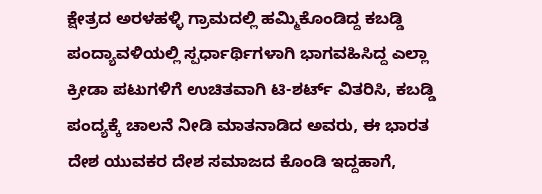ಕ್ಷೇತ್ರದ ಅರಳಹಳ್ಳಿ ಗ್ರಾಮದಲ್ಲಿ ಹಮ್ಮಿಕೊಂಡಿದ್ದ ಕಬಡ್ಡಿ ಪಂದ್ಯಾವಳಿಯಲ್ಲಿ ಸ್ಪರ್ಧಾರ್ಥಿಗಳಾಗಿ ಭಾಗವಹಿಸಿದ್ದ ಎಲ್ಲಾ ಕ್ರೀಡಾ ಪಟುಗಳಿಗೆ ಉಚಿತವಾಗಿ ಟಿ-ಶರ್ಟ್ ವಿತರಿಸಿ, ಕಬಡ್ಡಿ ಪಂದ್ಯಕ್ಕೆ ಚಾಲನೆ ನೀಡಿ ಮಾತನಾಡಿದ ಅವರು, ಈ ಭಾರತ ದೇಶ ಯುವಕರ ದೇಶ ಸಮಾಜದ ಕೊಂಡಿ ಇದ್ದಹಾಗೆ,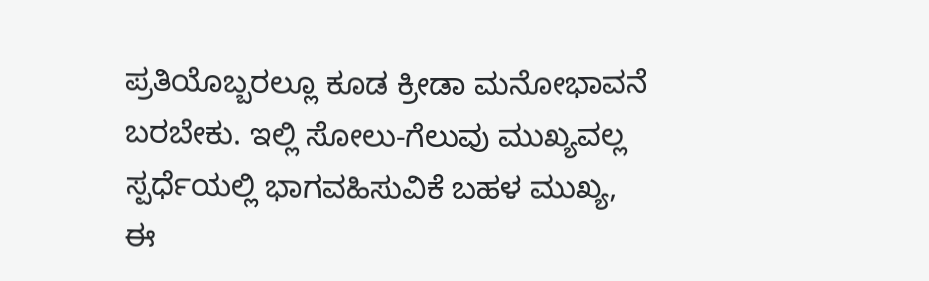ಪ್ರತಿಯೊಬ್ಬರಲ್ಲೂ ಕೂಡ ಕ್ರೀಡಾ ಮನೋಭಾವನೆ ಬರಬೇಕು. ಇಲ್ಲಿ ಸೋಲು-ಗೆಲುವು ಮುಖ್ಯವಲ್ಲ ಸ್ಪರ್ಧೆಯಲ್ಲಿ ಭಾಗವಹಿಸುವಿಕೆ ಬಹಳ ಮುಖ್ಯ,
ಈ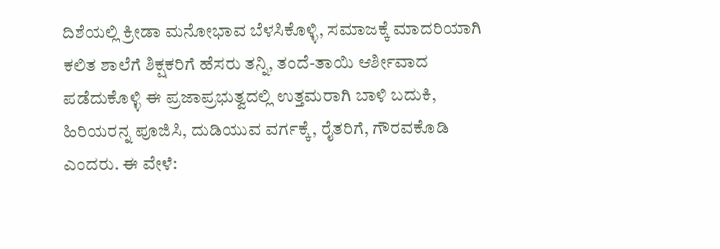ದಿಶೆಯಲ್ಲಿ ಕ್ರೀಡಾ ಮನೋಭಾವ ಬೆಳಸಿಕೊಳ್ಳಿ, ಸಮಾಜಕ್ಕೆ ಮಾದರಿಯಾಗಿ ಕಲಿತ ಶಾಲೆಗೆ ಶಿಕ್ಷಕರಿಗೆ ಹೆಸರು ತನ್ನಿ, ತಂದೆ-ತಾಯಿ ಆರ್ಶೀವಾದ ಪಡೆದುಕೊಳ್ಳಿ ಈ ಪ್ರಜಾಪ್ರಭುತ್ವದಲ್ಲಿ ಉತ್ತಮರಾಗಿ ಬಾಳಿ ಬದುಕಿ, ಹಿರಿಯರನ್ನ ಪೂಜಿಸಿ, ದುಡಿಯುವ ವರ್ಗಕ್ಕೆ, ರೈತರಿಗೆ, ಗೌರವಕೊಡಿ ಎಂದರು. ಈ ವೇಳೆ: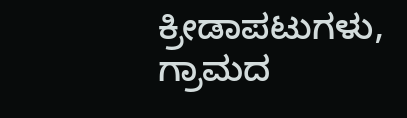ಕ್ರೀಡಾಪಟುಗಳು, ಗ್ರಾಮದ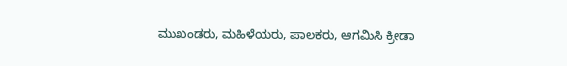ಮುಖಂಡರು, ಮಹಿಳೆಯರು, ಪಾಲಕರು, ಆಗಮಿಸಿ ಕ್ರೀಡಾ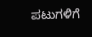ಪಟುಗಳಿಗೆ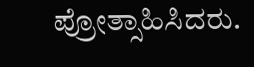ಪ್ರೋತ್ಸಾಹಿಸಿದರು.